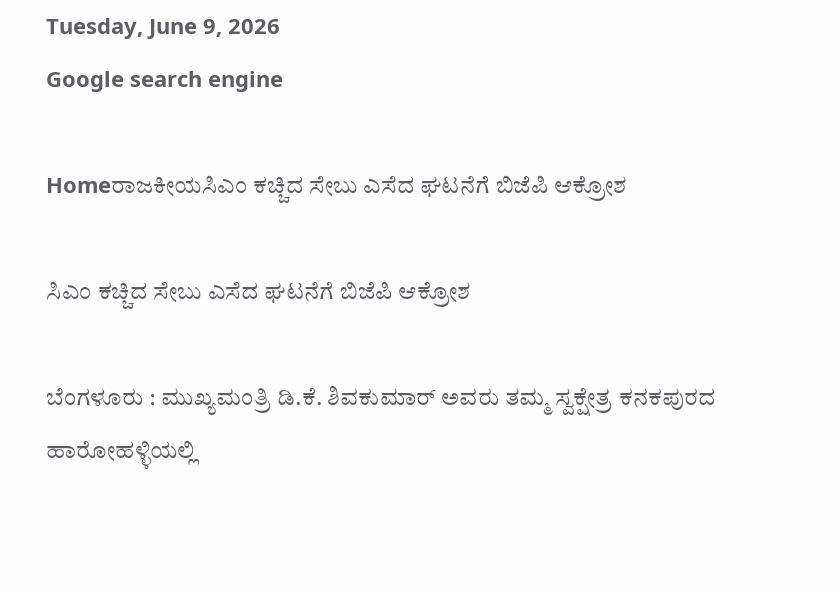Tuesday, June 9, 2026
Google search engine

Homeರಾಜಕೀಯಸಿಎಂ ಕಚ್ಚಿದ ಸೇಬು ಎಸೆದ ಘಟನೆಗೆ ಬಿಜೆಪಿ ಆಕ್ರೋಶ

ಸಿಎಂ ಕಚ್ಚಿದ ಸೇಬು ಎಸೆದ ಘಟನೆಗೆ ಬಿಜೆಪಿ ಆಕ್ರೋಶ

ಬೆಂಗಳೂರು : ಮುಖ್ಯಮಂತ್ರಿ ಡಿ.ಕೆ. ಶಿವಕುಮಾರ್ ಅವರು ತಮ್ಮ ಸ್ವಕ್ಷೇತ್ರ ಕನಕಪುರದ ಹಾರೋಹಳ್ಳಿಯಲ್ಲಿ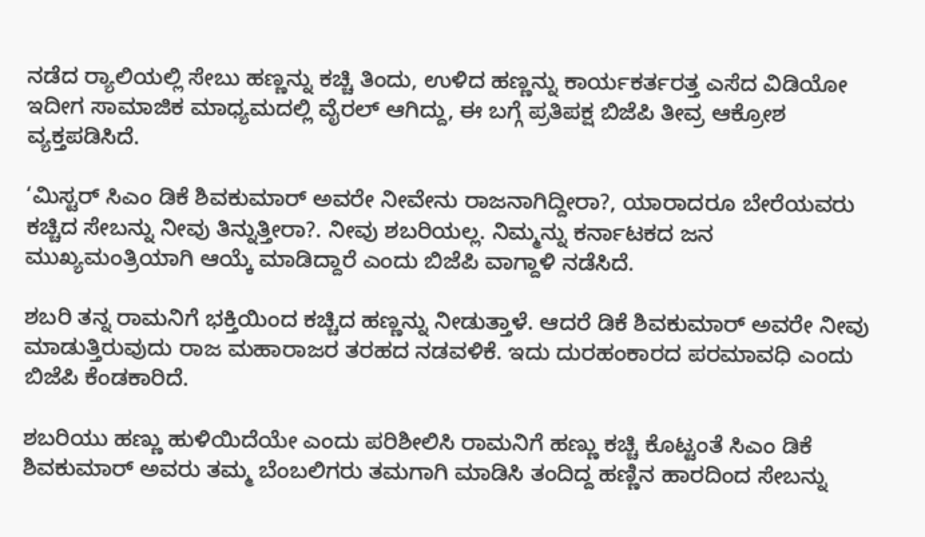ನಡೆದ ರ್‍ಯಾಲಿಯಲ್ಲಿ ಸೇಬು ಹಣ್ಣನ್ನು ಕಚ್ಚಿ ತಿಂದು, ಉಳಿದ ಹಣ್ಣನ್ನು ಕಾರ್ಯಕರ್ತರತ್ತ ಎಸೆದ ವಿಡಿಯೋ ಇದೀಗ ಸಾಮಾಜಿಕ ಮಾಧ್ಯಮದಲ್ಲಿ ವೈರಲ್ ಆಗಿದ್ದು, ಈ ಬಗ್ಗೆ ಪ್ರತಿಪಕ್ಷ ಬಿಜೆಪಿ ತೀವ್ರ ಆಕ್ರೋಶ ವ್ಯಕ್ತಪಡಿಸಿದೆ.

‘ಮಿಸ್ಟರ್ ಸಿಎಂ ಡಿಕೆ ಶಿವಕುಮಾರ್ ಅವರೇ ನೀವೇನು ರಾಜನಾಗಿದ್ದೀರಾ?, ಯಾರಾದರೂ ಬೇರೆಯವರು ಕಚ್ಚಿದ ಸೇಬನ್ನು ನೀವು ತಿನ್ನುತ್ತೀರಾ?. ನೀವು ಶಬರಿಯಲ್ಲ. ನಿಮ್ಮನ್ನು ಕರ್ನಾಟಕದ ಜನ ಮುಖ್ಯಮಂತ್ರಿಯಾಗಿ ಆಯ್ಕೆ ಮಾಡಿದ್ದಾರೆ ಎಂದು ಬಿಜೆಪಿ ವಾಗ್ದಾಳಿ ನಡೆಸಿದೆ.

ಶಬರಿ ತನ್ನ ರಾಮನಿಗೆ ಭಕ್ತಿಯಿಂದ ಕಚ್ಚಿದ ಹಣ್ಣನ್ನು ನೀಡುತ್ತಾಳೆ. ಆದರೆ ಡಿಕೆ ಶಿವಕುಮಾರ್ ಅವರೇ ನೀವು ಮಾಡುತ್ತಿರುವುದು ರಾಜ ಮಹಾರಾಜರ ತರಹದ ನಡವಳಿಕೆ. ಇದು ದುರಹಂಕಾರದ ಪರಮಾವಧಿ ಎಂದು ಬಿಜೆಪಿ ಕೆಂಡಕಾರಿದೆ.

ಶಬರಿಯು ಹಣ್ಣು ಹುಳಿಯಿದೆಯೇ ಎಂದು ಪರಿಶೀಲಿಸಿ ರಾಮನಿಗೆ ಹಣ್ಣು ಕಚ್ಚಿ ಕೊಟ್ಟಂತೆ ಸಿಎಂ ಡಿಕೆ ಶಿವಕುಮಾರ್ ಅವರು ತಮ್ಮ ಬೆಂಬಲಿಗರು ತಮಗಾಗಿ ಮಾಡಿಸಿ ತಂದಿದ್ದ ಹಣ್ಣಿನ ಹಾರದಿಂದ ಸೇಬನ್ನು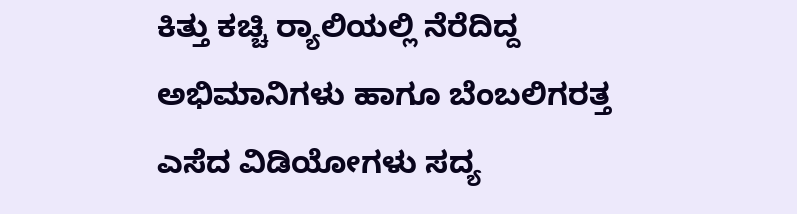ಕಿತ್ತು ಕಚ್ಚಿ ರ್‍ಯಾಲಿಯಲ್ಲಿ ನೆರೆದಿದ್ದ ಅಭಿಮಾನಿಗಳು ಹಾಗೂ ಬೆಂಬಲಿಗರತ್ತ ಎಸೆದ ವಿಡಿಯೋಗಳು ಸದ್ಯ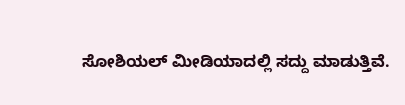ಸೋಶಿಯಲ್ ಮೀಡಿಯಾದಲ್ಲಿ ಸದ್ದು ಮಾಡುತ್ತಿವೆ.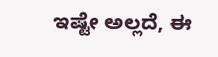ಇಷ್ಟೇ ಅಲ್ಲದೆ, ಈ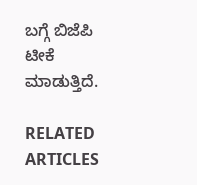ಬಗ್ಗೆ ಬಿಜೆಪಿ ಟೀಕೆ ಮಾಡುತ್ತಿದೆ.

RELATED ARTICLES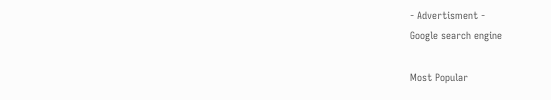- Advertisment -
Google search engine

Most Popular